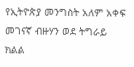የኢትዮጵያ መንግስት አለም አቀፍ መገናኛ ብዙሃን ወደ ትግራይ ክልል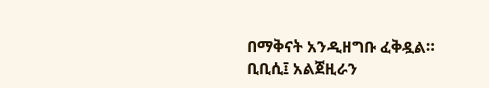በማቅናት አንዲዘግቡ ፈቅዷል።
ቢቢሲ፤ አልጀዚራን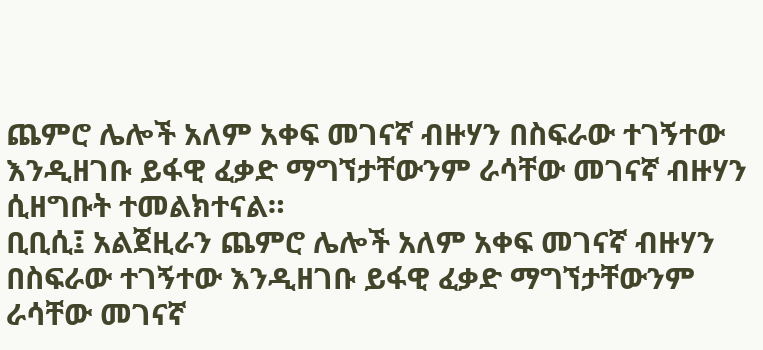ጨምሮ ሌሎች አለም አቀፍ መገናኛ ብዙሃን በስፍራው ተገኝተው እንዲዘገቡ ይፋዊ ፈቃድ ማግኘታቸውንም ራሳቸው መገናኛ ብዙሃን ሲዘግቡት ተመልክተናል።
ቢቢሲ፤ አልጀዚራን ጨምሮ ሌሎች አለም አቀፍ መገናኛ ብዙሃን በስፍራው ተገኝተው እንዲዘገቡ ይፋዊ ፈቃድ ማግኘታቸውንም ራሳቸው መገናኛ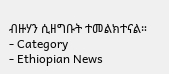ብዙሃን ሲዘግቡት ተመልክተናል።
- Category
- Ethiopian News